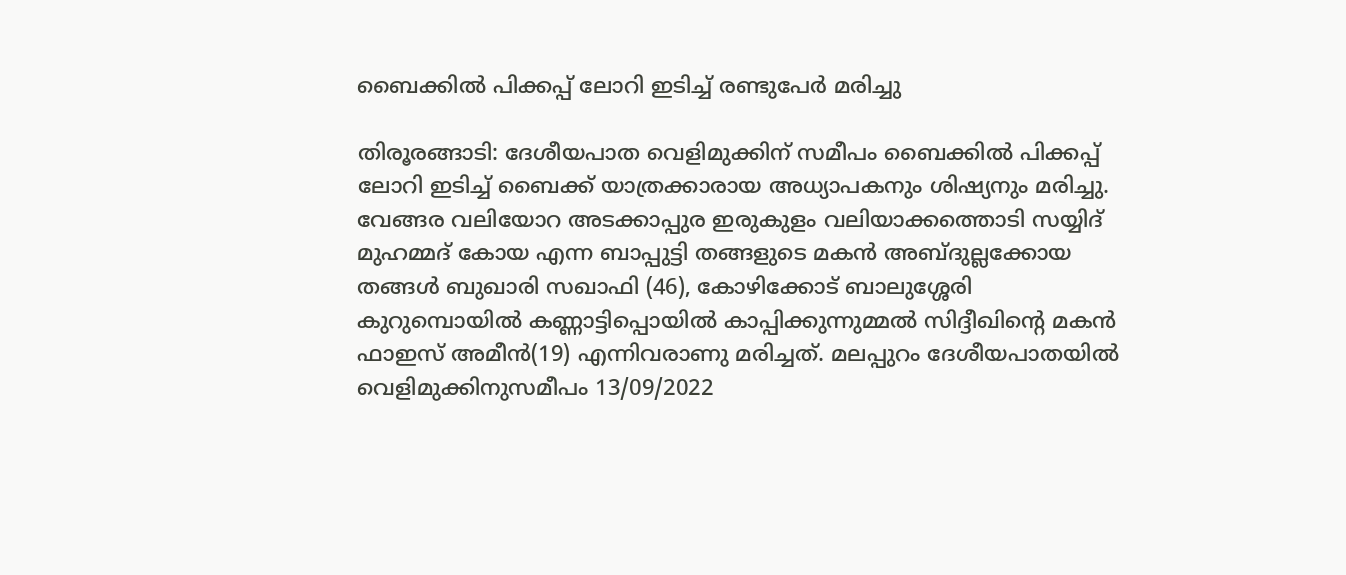ബൈക്കില്‍ പിക്കപ്പ് ലോറി ഇടിച്ച് രണ്ടുപേര്‍ മരിച്ചു

തിരൂരങ്ങാടി: ദേശീയപാത വെളിമുക്കിന് സമീപം ബൈക്കില്‍ പിക്കപ്പ് ലോറി ഇടിച്ച് ബൈക്ക് യാത്രക്കാരായ അധ്യാപകനും ശിഷ്യനും മരിച്ചു. വേങ്ങര വലിയോറ അടക്കാപ്പുര ഇരുകുളം വലിയാക്കത്തൊടി സയ്യിദ് മുഹമ്മദ് കോയ എന്ന ബാപ്പുട്ടി തങ്ങളുടെ മകന്‍ അബ്ദുല്ലക്കോയ തങ്ങള്‍ ബുഖാരി സഖാഫി (46), കോഴിക്കോട് ബാലുശ്ശേരി കുറുമ്പൊയില്‍ കണ്ണാട്ടിപ്പൊയില്‍ കാപ്പിക്കുന്നുമ്മല്‍ സിദ്ദീഖിന്റെ മകന്‍ ഫാഇസ് അമീന്‍(19) എന്നിവരാണു മരിച്ചത്. മലപ്പുറം ദേശീയപാതയില്‍ വെളിമുക്കിനുസമീപം 13/09/2022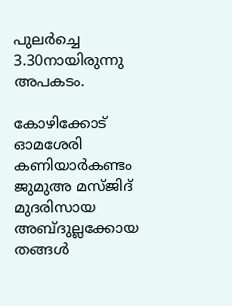പുലര്‍ച്ചെ 3.30നായിരുന്നു അപകടം.

കോഴിക്കോട് ഓമശേരി കണിയാര്‍കണ്ടം ജുമുഅ മസ്ജിദ് മുദരിസായ അബ്ദുല്ലക്കോയ തങ്ങള്‍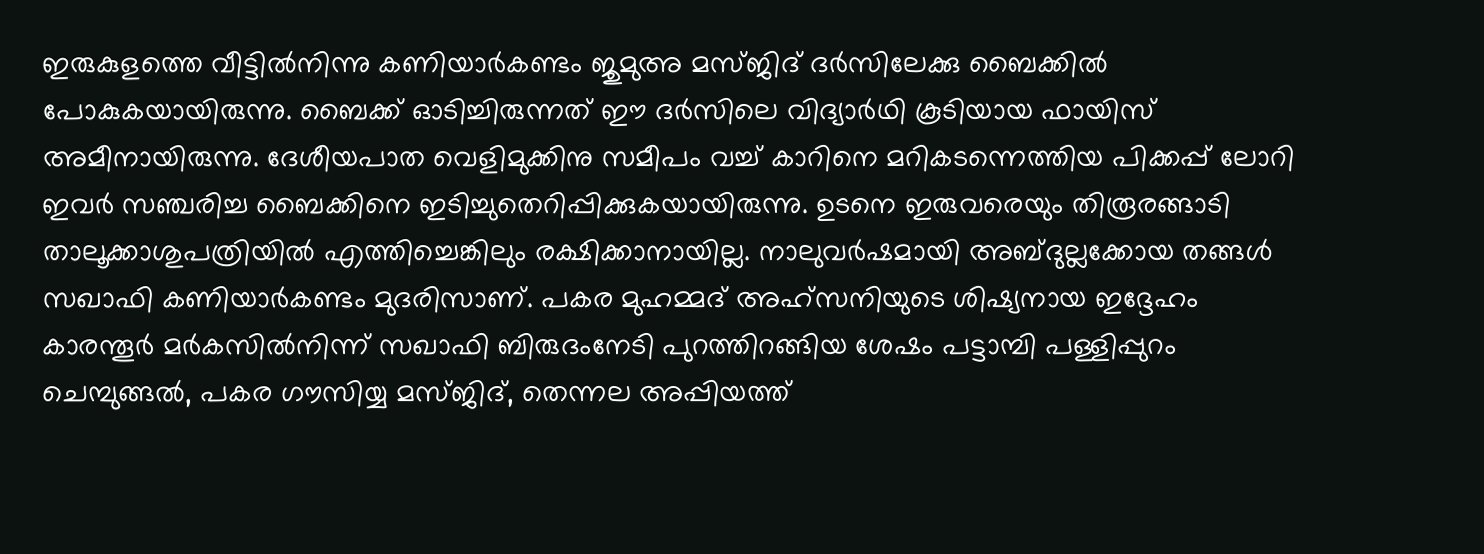ഇരുകുളത്തെ വീട്ടില്‍നിന്നു കണിയാര്‍കണ്ടം ജുമുഅ മസ്ജിദ് ദര്‍സിലേക്കു ബൈക്കില്‍ പോകുകയായിരുന്നു. ബൈക്ക് ഓടിച്ചിരുന്നത് ഈ ദര്‍സിലെ വിദ്യാര്‍ഥി കൂടിയായ ഫായിസ് അമീനായിരുന്നു. ദേശീയപാത വെളിമുക്കിനു സമീപം വച്ച് കാറിനെ മറികടന്നെത്തിയ പിക്കപ്പ് ലോറി ഇവര്‍ സഞ്ചരിച്ച ബൈക്കിനെ ഇടിച്ചുതെറിപ്പിക്കുകയായിരുന്നു. ഉടനെ ഇരുവരെയും തിരൂരങ്ങാടി താലൂക്കാശുപത്രിയില്‍ എത്തിച്ചെങ്കിലും രക്ഷിക്കാനായില്ല. നാലുവര്‍ഷമായി അബ്ദുല്ലക്കോയ തങ്ങള്‍ സഖാഫി കണിയാര്‍കണ്ടം മുദരിസാണ്. പകര മുഹമ്മദ് അഹ്സനിയുടെ ശിഷ്യനായ ഇദ്ദേഹം കാരന്തൂര്‍ മര്‍കസില്‍നിന്ന് സഖാഫി ബിരുദംനേടി പുറത്തിറങ്ങിയ ശേഷം പട്ടാമ്പി പള്ളിപ്പുറം ചെമ്പുങ്ങല്‍, പകര ഗൗസിയ്യ മസ്ജിദ്, തെന്നല അപ്പിയത്ത്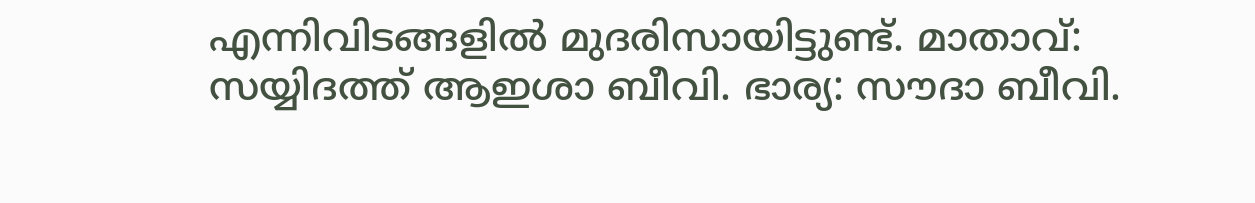എന്നിവിടങ്ങളില്‍ മുദരിസായിട്ടുണ്ട്. മാതാവ്: സയ്യിദത്ത് ആഇശാ ബീവി. ഭാര്യ: സൗദാ ബീവി.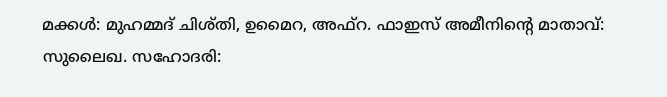മക്കള്‍: മുഹമ്മദ് ചിശ്തി, ഉമൈറ, അഫ്റ. ഫാഇസ് അമീനിന്റെ മാതാവ്: സുലൈഖ. സഹോദരി: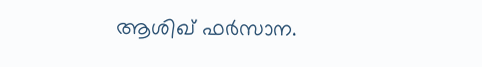ആശിഖ് ഫര്‍സാന.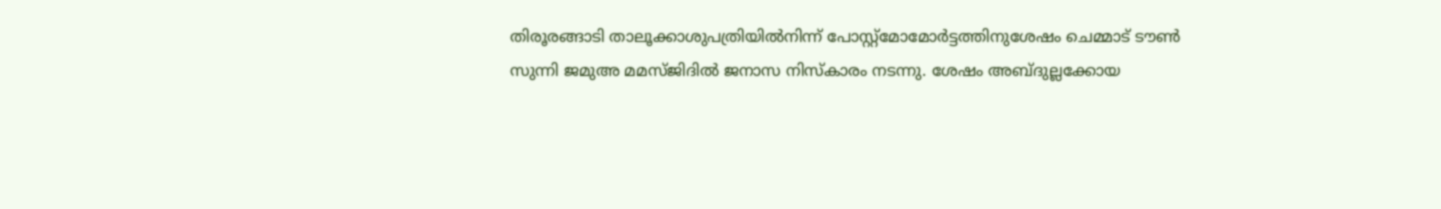തിരൂരങ്ങാടി താലൂക്കാശുപത്രിയില്‍നിന്ന് പോസ്റ്റ്മോമോര്‍ട്ടത്തിനുശേഷം ചെമ്മാട് ടൗണ്‍ സുന്നി ജമുഅ മമസ്ജിദില്‍ ജനാസ നിസ്‌കാരം നടന്നു. ശേഷം അബ്ദുല്ലക്കോയ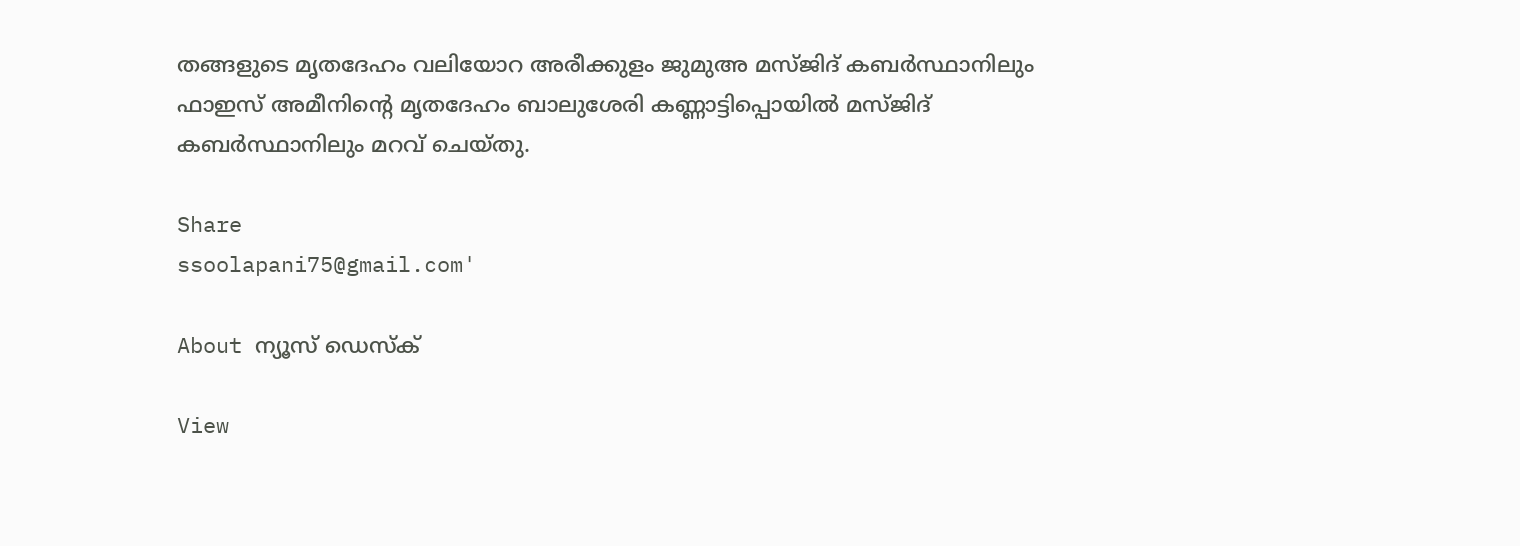തങ്ങളുടെ മൃതദേഹം വലിയോറ അരീക്കുളം ജുമുഅ മസ്ജിദ് കബര്‍സ്ഥാനിലും ഫാഇസ് അമീനിന്റെ മൃതദേഹം ബാലുശേരി കണ്ണാട്ടിപ്പൊയില്‍ മസ്ജിദ് കബര്‍സ്ഥാനിലും മറവ് ചെയ്തു.

Share
ssoolapani75@gmail.com'

About ന്യൂസ് ഡെസ്ക്

View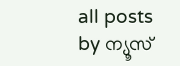all posts by ന്യൂസ്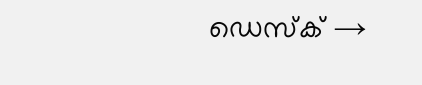ഡെസ്ക് →